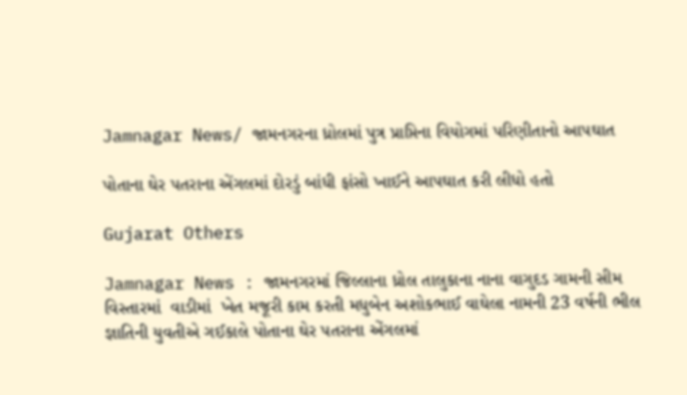Jamnagar News/ જામનગરના ધ્રોલમાં પુત્ર પ્રાપ્તિના વિયોગમાં પરિણીતાનો આપઘાત

પોતાના ઘેર પતરાના એંગલમાં દોરડું બાંધી ફાંસો ખાઈને આપઘાત કરી લીધો હતો

Gujarat Others

Jamnagar News : જામનગરમાં જિલ્લાના ધ્રોલ તાલુકાના નાના વાગુદડ ગામની સીમ વિસ્તારમાં  વાડીમાં  ખેત મજૂરી કામ કરતી મધુબેન અશોકભાઈ વાઘેલા નામની 23 વર્ષની ભીલ જ્ઞાતિની યુવતીએ ગઈકાલે પોતાના ઘેર પતરાના એંગલમાં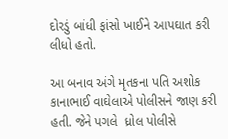દોરડું બાંધી ફાંસો ખાઈને આપઘાત કરી લીધો હતો.

આ બનાવ અંગે મૃતકના પતિ અશોક કાનાભાઈ વાઘેલાએ પોલીસને જાણ કરી હતી. જેને પગલે  ધ્રોલ પોલીસે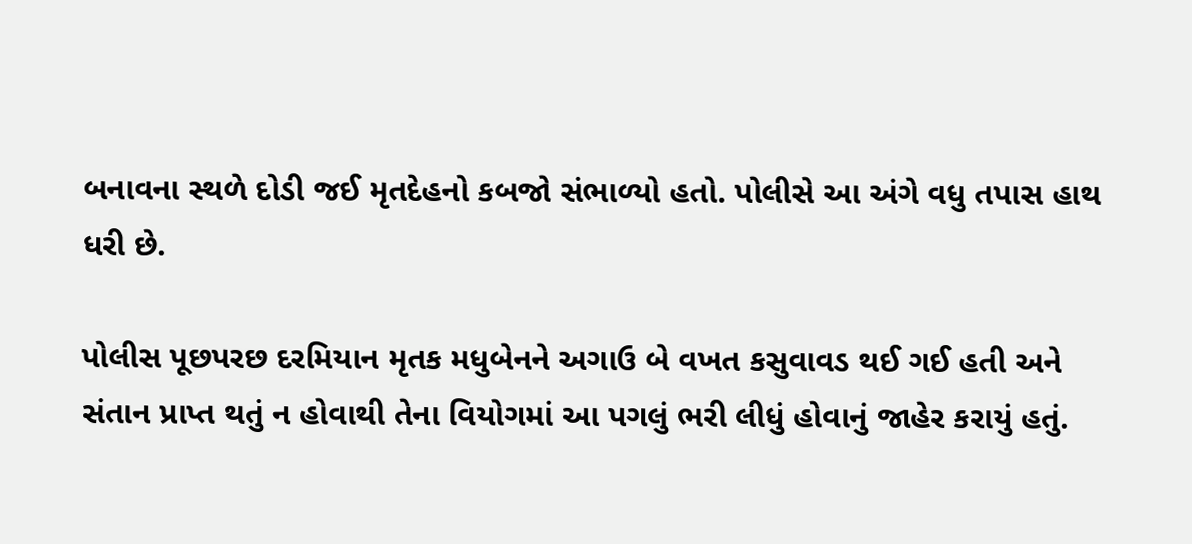બનાવના સ્થળે દોડી જઈ મૃતદેહનો કબજો સંભાળ્યો હતો. પોલીસે આ અંગે વધુ તપાસ હાથ ધરી છે.

પોલીસ પૂછપરછ દરમિયાન મૃતક મધુબેનને અગાઉ બે વખત કસુવાવડ થઈ ગઈ હતી અને સંતાન પ્રાપ્ત થતું ન હોવાથી તેના વિયોગમાં આ પગલું ભરી લીધું હોવાનું જાહેર કરાયું હતું.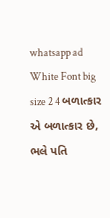whatsapp ad White Font big size 2 4 બળાત્કાર એ બળાત્કાર છે, ભલે પતિ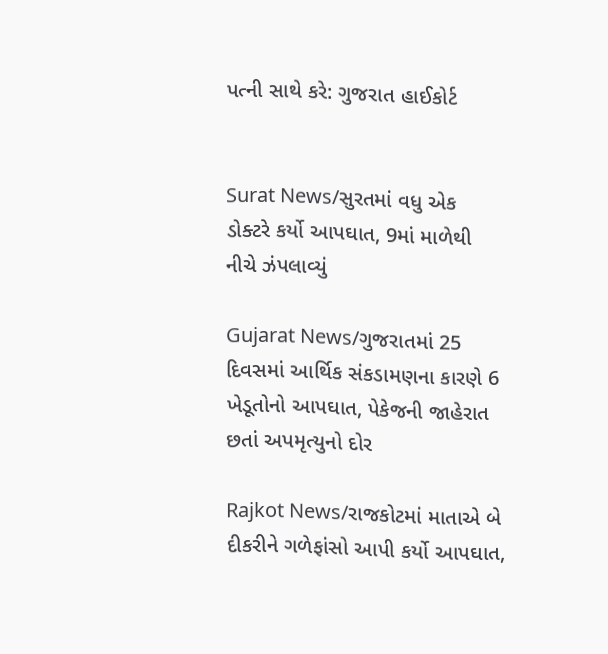પત્ની સાથે કરે: ગુજરાત હાઈકોર્ટ


Surat News/સુરતમાં વધુ એક ડોક્ટરે કર્યો આપઘાત, 9માં માળેથી નીચે ઝંપલાવ્યું

Gujarat News/ગુજરાતમાં 25 દિવસમાં આર્થિક સંકડામણના કારણે 6 ખેડૂતોનો આપઘાત, પેકેજની જાહેરાત છતાં અપમૃત્યુનો દોર

Rajkot News/રાજકોટમાં માતાએ બે દીકરીને ગળેફાંસો આપી કર્યો આપઘાત,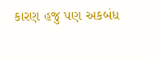કારણ હજુ પણ અકબંધ